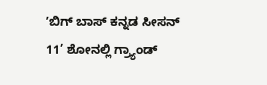ʼಬಿಗ್‌ ಬಾಸ್‌ ಕನ್ನಡ ಸೀಸನ್‌ 11’ ಶೋನಲ್ಲಿ ಗ್ರ್ಯಾಂಡ್‌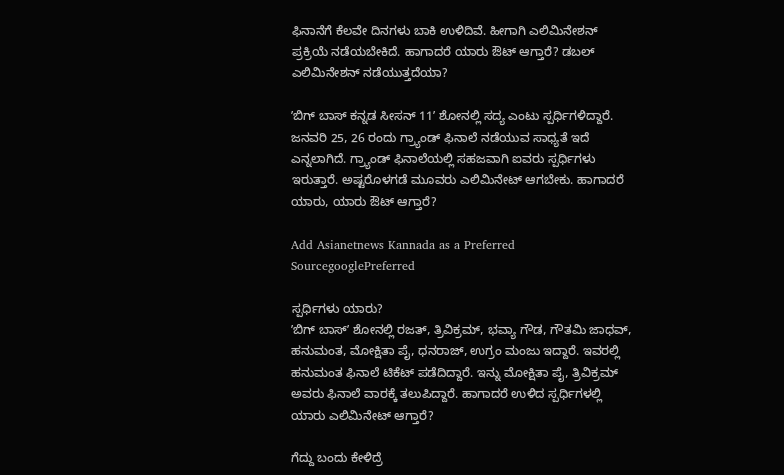ಫಿನಾನೆಗೆ ಕೆಲವೇ ದಿನಗಳು ಬಾಕಿ ಉಳಿದಿವೆ. ಹೀಗಾಗಿ ಎಲಿಮಿನೇಶನ್‌ ಪ್ರಕ್ರಿಯೆ ನಡೆಯಬೇಕಿದೆ. ಹಾಗಾದರೆ ಯಾರು ಔಟ್‌ ಆಗ್ತಾರೆ? ಡಬಲ್‌ ಎಲಿಮಿನೇಶನ್‌ ನಡೆಯುತ್ತದೆಯಾ?

ʼಬಿಗ್‌ ಬಾಸ್‌ ಕನ್ನಡ ಸೀಸನ್‌ 11ʼ ಶೋನಲ್ಲಿ ಸದ್ಯ ಎಂಟು ಸ್ಪರ್ಧಿಗಳಿದ್ದಾರೆ. ಜನವರಿ 25, 26 ರಂದು ಗ್ರ್ಯಾಂಡ್ ಫಿನಾಲೆ ನಡೆಯುವ ಸಾಧ್ಯತೆ ಇದೆ ಎನ್ನಲಾಗಿದೆ. ಗ್ರ್ಯಾಂಡ್‌ ಫಿನಾಲೆಯಲ್ಲಿ ಸಹಜವಾಗಿ ಐವರು ಸ್ಪರ್ಧಿಗಳು ಇರುತ್ತಾರೆ. ಅಷ್ಟರೊಳಗಡೆ ಮೂವರು ಎಲಿಮಿನೇಟ್‌ ಆಗಬೇಕು. ಹಾಗಾದರೆ ಯಾರು‌, ಯಾರು ಔಟ್‌ ಆಗ್ತಾರೆ?

Add Asianetnews Kannada as a Preferred SourcegooglePreferred

ಸ್ಪರ್ಧಿಗಳು ಯಾರು?
ʼಬಿಗ್‌ ಬಾಸ್ʼ ಶೋನಲ್ಲಿ ರಜತ್‌, ತ್ರಿವಿಕ್ರಮ್‌, ಭವ್ಯಾ ಗೌಡ, ಗೌತಮಿ ಜಾಧವ್‌, ಹನುಮಂತ, ಮೋಕ್ಷಿತಾ ಪೈ, ಧನರಾಜ್‌, ಉಗ್ರಂ ಮಂಜು ಇದ್ದಾರೆ. ಇವರಲ್ಲಿ ಹನುಮಂತ ಫಿನಾಲೆ ಟಿಕೆಟ್‌ ಪಡೆದಿದ್ದಾರೆ. ಇನ್ನು ಮೋಕ್ಷಿತಾ ಪೈ, ತ್ರಿವಿಕ್ರಮ್ ಅವರು ಫಿನಾಲೆ ವಾರಕ್ಕೆ ತಲುಪಿದ್ದಾರೆ. ಹಾಗಾದರೆ ಉಳಿದ ಸ್ಪರ್ಧಿಗಳಲ್ಲಿ ಯಾರು ಎಲಿಮಿನೇಟ್‌ ಆಗ್ತಾರೆ?

ಗೆದ್ದು ಬಂದು ಕೇಳಿದ್ರೆ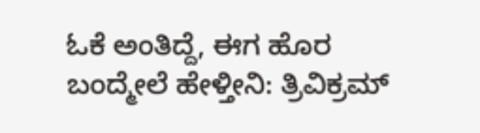ಓಕೆ ಅಂತಿದ್ದೆ, ಈಗ ಹೊರ ಬಂದ್ಮೇಲೆ ಹೇಳ್ತೀನಿ: ತ್ರಿವಿಕ್ರಮ್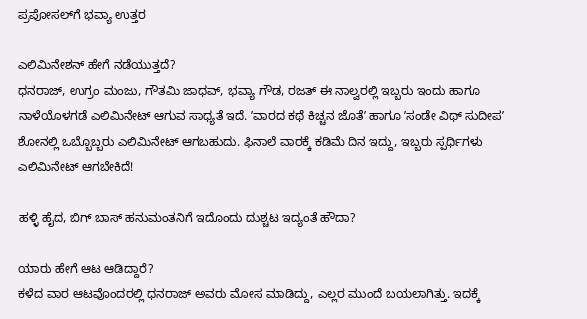ಪ್ರಪೋಸಲ್‌ಗೆ ಭವ್ಯಾ ಉತ್ತರ

ಎಲಿಮಿನೇಶನ್‌ ಹೇಗೆ ನಡೆಯುತ್ತದೆ?
ಧನರಾಜ್‌, ಉಗ್ರಂ ಮಂಜು, ಗೌತಮಿ ಜಾಧವ್‌, ಭವ್ಯಾ ಗೌಡ, ರಜತ್‌ ಈ ನಾಲ್ವರಲ್ಲಿ ಇಬ್ಬರು ಇಂದು ಹಾಗೂ ನಾಳೆಯೊಳಗಡೆ ಎಲಿಮಿನೇಟ್‌ ಆಗುವ ಸಾಧ್ಯತೆ ಇದೆ. ʼವಾರದ ಕಥೆ ಕಿಚ್ಚನ ಜೊತೆʼ ಹಾಗೂ ʼಸಂಡೇ ವಿಥ್‌ ಸುದೀಪʼ ಶೋನಲ್ಲಿ ಒಬ್ಬೊಬ್ಬರು ಎಲಿಮಿನೇಟ್‌ ಆಗಬಹುದು. ಫಿನಾಲೆ ವಾರಕ್ಕೆ ಕಡಿಮೆ ದಿನ ಇದ್ದು, ಇಬ್ಬರು ಸ್ಪರ್ಧಿಗಳು ಎಲಿಮಿನೇಟ್‌ ಆಗಬೇಕಿದೆ!

ಹಳ್ಳಿ ಹೈದ, ಬಿಗ್ ಬಾಸ್ ಹನುಮಂತನಿಗೆ ಇದೊಂದು ದುಶ್ಚಟ ಇದ್ಯಂತೆ ಹೌದಾ?

ಯಾರು ಹೇಗೆ ಆಟ ಆಡಿದ್ದಾರೆ?
ಕಳೆದ ವಾರ ಆಟವೊಂದರಲ್ಲಿ ಧನರಾಜ್‌ ಅವರು ಮೋಸ ಮಾಡಿದ್ದು, ಎಲ್ಲರ ಮುಂದೆ ಬಯಲಾಗಿತ್ತು. ಇದಕ್ಕೆ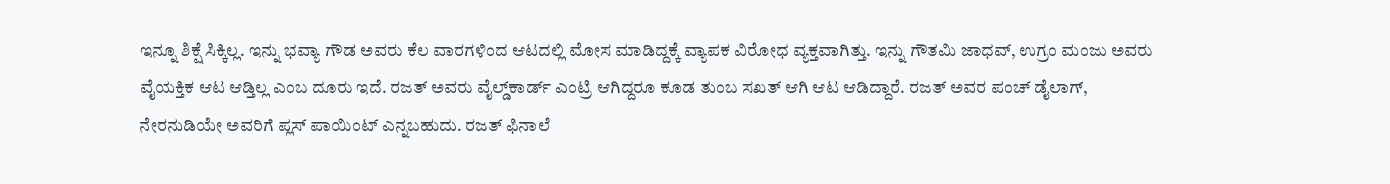ಇನ್ನೂ ಶಿಕ್ಷೆ ಸಿಕ್ಕಿಲ್ಲ. ಇನ್ನು ಭವ್ಯಾ ಗೌಡ ಅವರು ಕೆಲ ವಾರಗಳಿಂದ ಆಟದಲ್ಲಿ ಮೋಸ ಮಾಡಿದ್ದಕ್ಕೆ ವ್ಯಾಪಕ ವಿರೋಧ ವ್ಯಕ್ತವಾಗಿತ್ತು. ಇನ್ನು ಗೌತಮಿ ಜಾಧವ್‌, ಉಗ್ರಂ ಮಂಜು ಅವರು ವೈಯಕ್ತಿಕ ಆಟ ಆಡ್ತಿಲ್ಲ ಎಂಬ ದೂರು ಇದೆ. ರಜತ್‌ ಅವರು ವೈಲ್ಡ್‌ಕಾರ್ಡ್‌ ಎಂಟ್ರಿ ಆಗಿದ್ದರೂ ಕೂಡ ತುಂಬ ಸಖತ್‌ ಆಗಿ ಆಟ ಆಡಿದ್ದಾರೆ. ರಜತ್‌ ಅವರ ಪಂಚ್‌ ಡೈಲಾಗ್‌, ನೇರನುಡಿಯೇ ಅವರಿಗೆ ಪ್ಲಸ್‌ ಪಾಯಿಂಟ್‌ ಎನ್ನಬಹುದು. ರಜತ್‌ ಫಿನಾಲೆ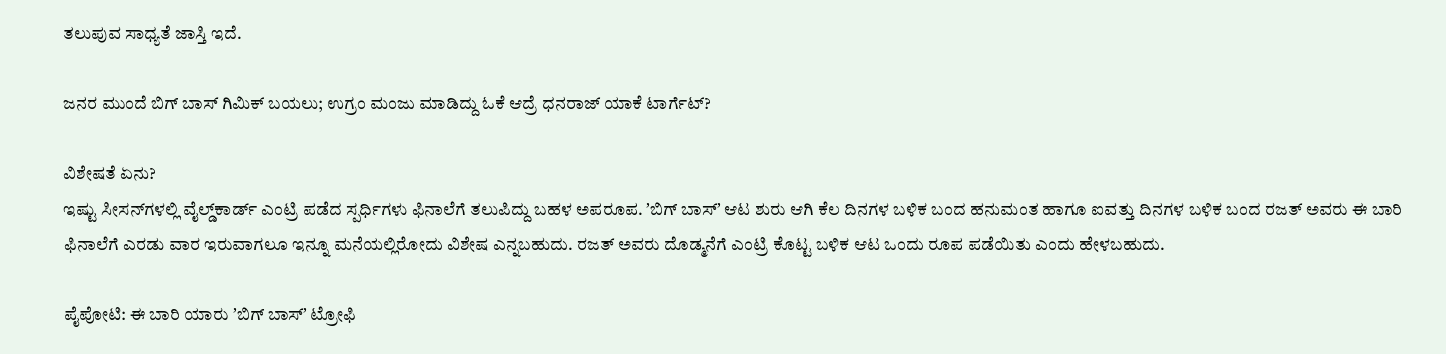ತಲುಪುವ ಸಾಧ್ಯತೆ ಜಾಸ್ತಿ ಇದೆ.

ಜನರ ಮುಂದೆ ಬಿಗ್ ಬಾಸ್ ಗಿಮಿಕ್ ಬಯಲು; ಉಗ್ರಂ ಮಂಜು ಮಾಡಿದ್ದು ಓಕೆ ಆದ್ರೆ ಧನರಾಜ್‌ ಯಾಕೆ ಟಾರ್ಗೆಟ್?

ವಿಶೇಷತೆ ಏನು?
ಇಷ್ಟು ಸೀಸನ್‌ಗಳಲ್ಲಿ ವೈಲ್ಡ್‌ಕಾರ್ಡ್‌ ಎಂಟ್ರಿ ಪಡೆದ ಸ್ಪರ್ಧಿಗಳು ಫಿನಾಲೆಗೆ ತಲುಪಿದ್ದು ಬಹಳ ಅಪರೂಪ. ʼಬಿಗ್‌ ಬಾಸ್ʼ ಆಟ ಶುರು ಆಗಿ ಕೆಲ ದಿನಗಳ ಬಳಿಕ ಬಂದ ಹನುಮಂತ ಹಾಗೂ ಐವತ್ತು ದಿನಗಳ ಬಳಿಕ ಬಂದ ರಜತ್‌ ಅವರು ಈ ಬಾರಿ ಫಿನಾಲೆಗೆ ಎರಡು ವಾರ ಇರುವಾಗಲೂ ಇನ್ನೂ ಮನೆಯಲ್ಲಿರೋದು ವಿಶೇಷ ಎನ್ನಬಹುದು. ರಜತ್‌ ಅವರು ದೊಡ್ಮನೆಗೆ ಎಂಟ್ರಿ ಕೊಟ್ಟ ಬಳಿಕ ಆಟ ಒಂದು ರೂಪ ಪಡೆಯಿತು ಎಂದು ಹೇಳಬಹುದು.

ಪೈಪೋಟಿ: ಈ ಬಾರಿ ಯಾರು ʼಬಿಗ್‌ ಬಾಸ್ʼ ಟ್ರೋಫಿ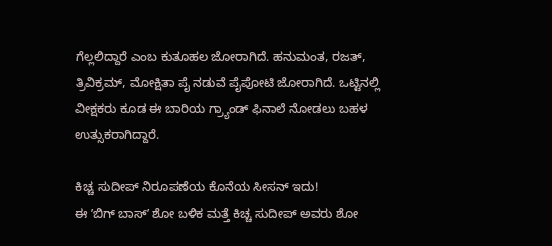ಗೆಲ್ಲಲಿದ್ದಾರೆ ಎಂಬ ಕುತೂಹಲ ಜೋರಾಗಿದೆ. ಹನುಮಂತ, ರಜತ್‌, ತ್ರಿವಿಕ್ರಮ್‌, ಮೋಕ್ಷಿತಾ ಪೈ ನಡುವೆ ಪೈಪೋಟಿ ಜೋರಾಗಿದೆ. ಒಟ್ಟಿನಲ್ಲಿ ವೀಕ್ಷಕರು ಕೂಡ ಈ ಬಾರಿಯ ಗ್ರ್ಯಾಂಡ್‌ ಫಿನಾಲೆ ನೋಡಲು ಬಹಳ ಉತ್ಸುಕರಾಗಿದ್ದಾರೆ.

ಕಿಚ್ಚ ಸುದೀಪ್‌ ನಿರೂಪಣೆಯ ಕೊನೆಯ ಸೀಸನ್‌ ಇದು!
ಈ ʼಬಿಗ್‌ ಬಾಸ್ʼ ಶೋ ಬಳಿಕ ಮತ್ತೆ ಕಿಚ್ಚ ಸುದೀಪ್‌ ಅವರು ಶೋ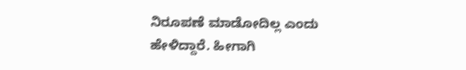ನಿರೂಪಣೆ ಮಾಡೋದಿಲ್ಲ ಎಂದು ಹೇಳಿದ್ದಾರೆ. ಹೀಗಾಗಿ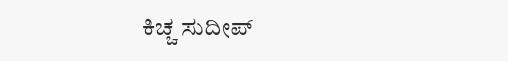ಕಿಚ್ಚ ಸುದೀಪ್‌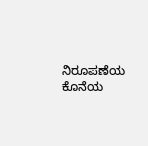ನಿರೂಪಣೆಯ ಕೊನೆಯ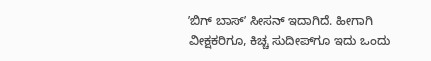ʼಬಿಗ್‌ ಬಾಸ್ʼ ಸೀಸನ್‌ ಇದಾಗಿದೆ. ಹೀಗಾಗಿ ವೀಕ್ಷಕರಿಗೂ, ಕಿಚ್ಚ ಸುದೀಪ್‌ಗೂ ಇದು ಒಂದು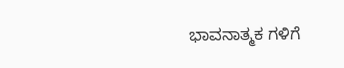ಭಾವನಾತ್ಮಕ ಗಳಿಗೆ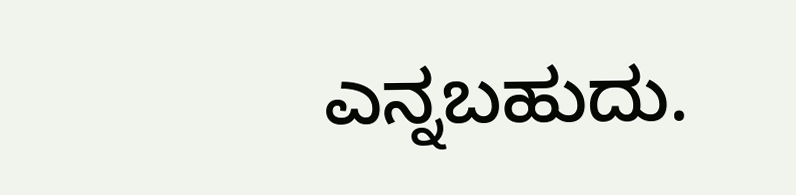ಎನ್ನಬಹುದು.